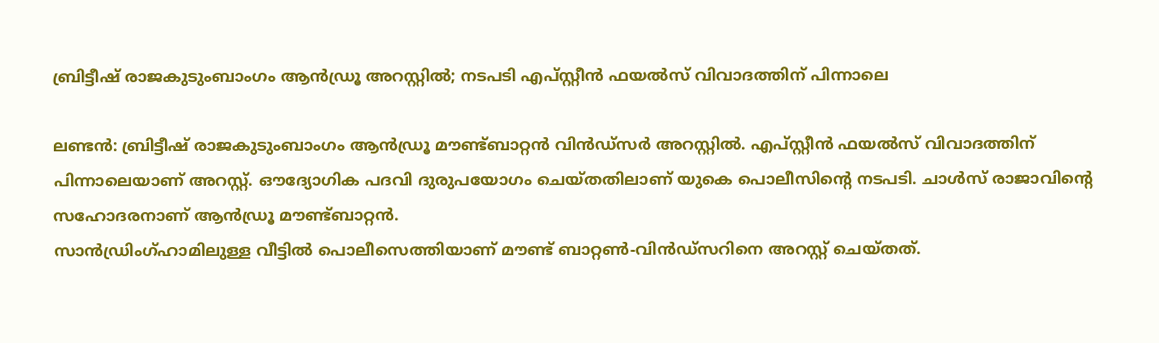ബ്രിട്ടീഷ് രാജകുടുംബാംഗം ആൻഡ്രൂ അറസ്റ്റിൽ; നടപടി എപ്സ്റ്റീൻ ഫയൽസ് വിവാദത്തിന് പിന്നാലെ

ലണ്ടൻ: ബ്രിട്ടീഷ് രാജകുടുംബാംഗം ആൻഡ്രൂ മൗണ്ട്ബാറ്റൻ വിൻഡ്സർ അറസ്റ്റിൽ. എപ്സ്റ്റീൻ ഫയൽസ് വിവാദത്തിന് പിന്നാലെയാണ് അറസ്റ്റ്. ഔദ്യോഗിക പദവി ദുരുപയോഗം ചെയ്തതിലാണ് യുകെ പൊലീസിന്റെ നടപടി. ചാൾസ് രാജാവിന്റെ സഹോദരനാണ് ആൻഡ്രൂ മൗണ്ട്ബാറ്റൻ.
സാൻഡ്രിംഗ്ഹാമിലുള്ള വീട്ടിൽ പൊലീസെത്തിയാണ് മൗണ്ട് ബാറ്റൺ-വിൻഡ്സറിനെ അറസ്റ്റ് ചെയ്തത്.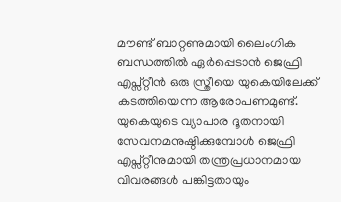മൗണ്ട് ബാറ്റണുമായി ലൈംഗിക ബന്ധത്തിൽ ഏർപ്പെടാൻ ജെഫ്രി എപ്സ്റ്റീൻ ഒരു സ്ത്രീയെ യുകെയിലേക്ക് കടത്തിയെന്ന ആരോപണമുണ്ട്. യുകെയുടെ വ്യാപാര ദൂതനായി സേവനമനുഷ്ഠിക്കുമ്പോൾ ജെഫ്രി എപ്സ്റ്റീനുമായി തന്ത്രപ്രധാനമായ വിവരങ്ങൾ പങ്കിട്ടതായും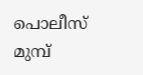പൊലീസ് മുമ്പ്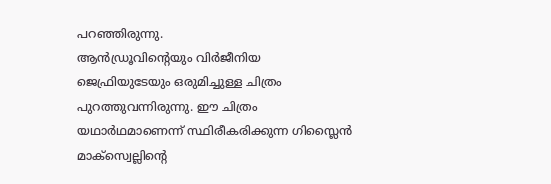പറഞ്ഞിരുന്നു.
ആൻഡ്രൂവിന്റെയും വിർജീനിയ ജെഫ്രിയുടേയും ഒരുമിച്ചുള്ള ചിത്രം പുറത്തുവന്നിരുന്നു. ഈ ചിത്രം യഥാർഥമാണെന്ന് സ്ഥിരീകരിക്കുന്ന ഗിസ്ലൈൻ മാക്സ്വെല്ലിന്റെ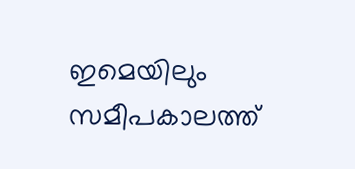ഇമെയിലും സമീപകാലത്ത്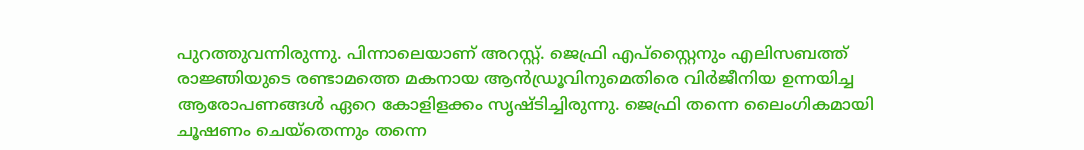പുറത്തുവന്നിരുന്നു. പിന്നാലെയാണ് അറസ്റ്റ്. ജെഫ്രി എപ്സ്റ്റൈനും എലിസബത്ത് രാജ്ഞിയുടെ രണ്ടാമത്തെ മകനായ ആൻഡ്രൂവിനുമെതിരെ വിർജീനിയ ഉന്നയിച്ച ആരോപണങ്ങൾ ഏറെ കോളിളക്കം സൃഷ്ടിച്ചിരുന്നു. ജെഫ്രി തന്നെ ലൈംഗികമായി ചൂഷണം ചെയ്തെന്നും തന്നെ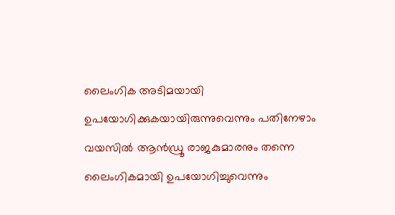ലൈംഗിക അടിമയായി ഉപയോഗിക്കുകയായിരുന്നുവെന്നും പതിനേഴാം വയസിൽ ആൻഡ്രൂ രാജകുമാരനും തന്നെ ലൈംഗികമായി ഉപയോഗിച്ചുവെന്നും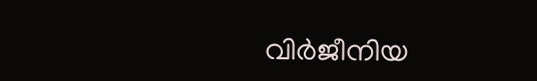വിർജീനിയ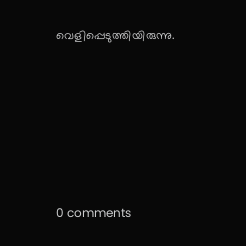വെളിപ്പെടുത്തിയിരുന്നു.










0 comments